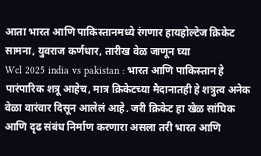आता भारत आणि पाकिस्तानमध्ये रंगणार हायहोल्टेज क्रिकेट सामना, युवराज कर्णधार, तारीख वेळ जाणून घ्या
Wcl 2025 india vs pakistan : भारत आणि पाकिस्तान हे पारंपारिक शत्रू आहेच, मात्र क्रिकेटच्या मैदानातही हे शत्रुत्व अनेक वेळा वारंवार दिसून आलेलं आहे. जरी क्रिकेट हा खेळ सांघिक आणि दृढ संबंध निर्माण करणारा असला तरी भारत आणि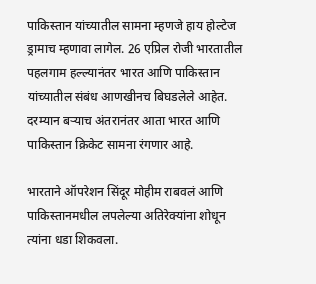पाकिस्तान यांच्यातील सामना म्हणजे हाय होल्टेज ड्रामाच म्हणावा लागेल. 26 एप्रिल रोजी भारतातील पहलगाम हल्ल्यानंतर भारत आणि पाकिस्तान यांच्यातील संबंध आणखीनच बिघडलेले आहेत. दरम्यान बऱ्याच अंतरानंतर आता भारत आणि पाकिस्तान क्रिकेट सामना रंगणार आहे.

भारताने ऑपरेशन सिंदूर मोहीम राबवलं आणि पाकिस्तानमधील लपलेल्या अतिरेक्यांना शोधून त्यांना धडा शिकवला.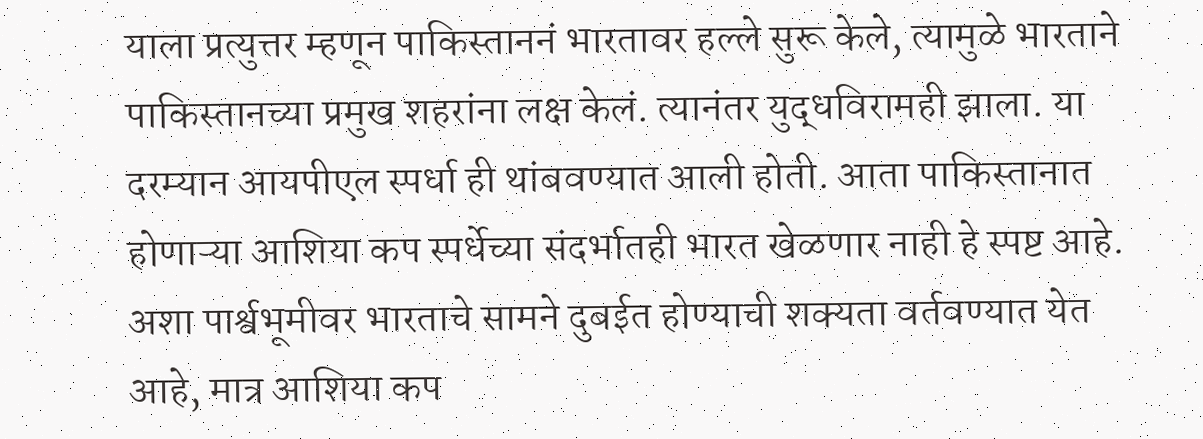याला प्रत्युत्तर म्हणून पाकिस्ताननं भारतावर हल्ले सुरू केले, त्यामुळे भारताने पाकिस्तानच्या प्रमुख शहरांना लक्ष केलं. त्यानंतर युद्धविरामही झाला. या दरम्यान आयपीएल स्पर्धा ही थांबवण्यात आली होती. आता पाकिस्तानात होणाऱ्या आशिया कप स्पर्धेच्या संदर्भातही भारत खेळणार नाही हे स्पष्ट आहे. अशा पार्श्वभूमीवर भारताचे सामने दुबईत होण्याची शक्यता वर्तवण्यात येत आहे, मात्र आशिया कप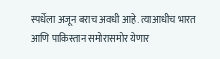स्पर्धेला अजून बराच अवधी आहे. त्याआधीच भारत आणि पाकिस्तान समोरासमोर येणार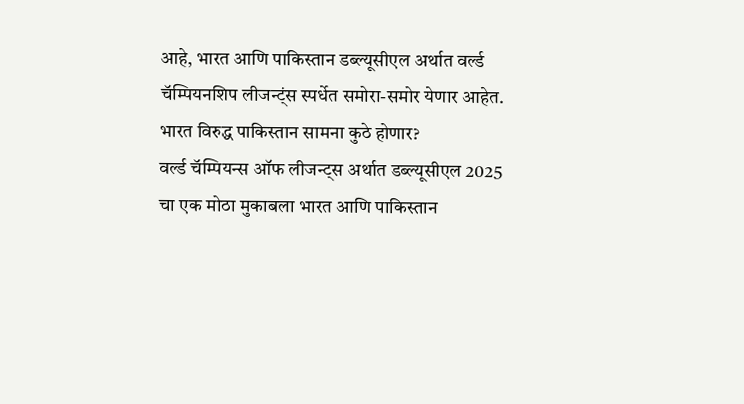आहे, भारत आणि पाकिस्तान डब्ल्यूसीएल अर्थात वर्ल्ड चॅम्पियनशिप लीजन्ट्ंस स्पर्धेत समोरा-समोर येणार आहेत.
भारत विरुद्ध पाकिस्तान सामना कुठे होणार?
वर्ल्ड चॅम्पियन्स ऑफ लीजन्ट्स अर्थात डब्ल्यूसीएल 2025 चा एक मोठा मुकाबला भारत आणि पाकिस्तान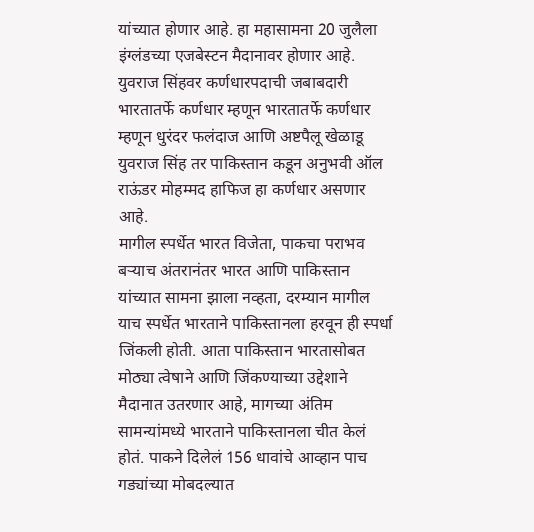यांच्यात होणार आहे. हा महासामना 20 जुलैला इंग्लंडच्या एजबेस्टन मैदानावर होणार आहे.
युवराज सिंहवर कर्णधारपदाची जबाबदारी
भारतातर्फे कर्णधार म्हणून भारतातर्फे कर्णधार म्हणून धुरंदर फलंदाज आणि अष्टपैलू खेळाडू युवराज सिंह तर पाकिस्तान कडून अनुभवी ऑल राऊंडर मोहम्मद हाफिज हा कर्णधार असणार आहे.
मागील स्पर्धेत भारत विजेता, पाकचा पराभव
बऱ्याच अंतरानंतर भारत आणि पाकिस्तान यांच्यात सामना झाला नव्हता, दरम्यान मागील याच स्पर्धेत भारताने पाकिस्तानला हरवून ही स्पर्धा जिंकली होती. आता पाकिस्तान भारतासोबत मोठ्या त्वेषाने आणि जिंकण्याच्या उद्देशाने मैदानात उतरणार आहे, मागच्या अंतिम सामन्यांमध्ये भारताने पाकिस्तानला चीत केलं होतं. पाकने दिलेलं 156 धावांचे आव्हान पाच गड्यांच्या मोबदल्यात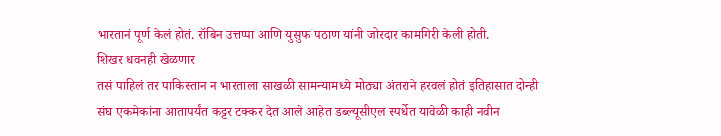भारतानं पूर्ण केलं होतं. रॉबिन उत्तप्पा आणि युसुफ पठाण यांनी जोरदार कामगिरी केली होती.
शिखर धवनही खेळणार
तसं पाहिलं तर पाकिस्तान न भारताला साखळी सामन्यामध्ये मोठ्या अंतराने हरवलं होतं इतिहासात दोन्ही संघ एकमेकांना आतापर्यंत कट्टर टक्कर देत आले आहेत डब्ल्यूसीएल स्पर्धेत यावेळी काही नवीन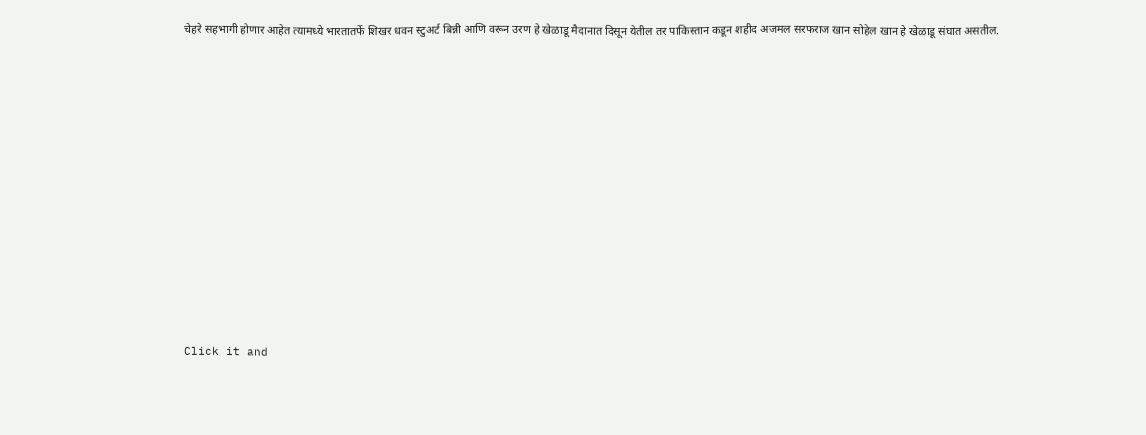चेहरे सहभागी होणार आहेत त्यामध्ये भारतातर्फे शिखर धवन स्टुअर्ट बिन्नी आणि वरून उरण हे खेळाडू मैदानात दिसून येतील तर पाकिस्तान कडून शहीद अजमल सरफराज खान सोहेल खान हे खेळाडू संघात असतील.












Click it and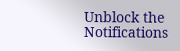Unblock the Notifications